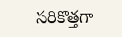సరికొత్తగా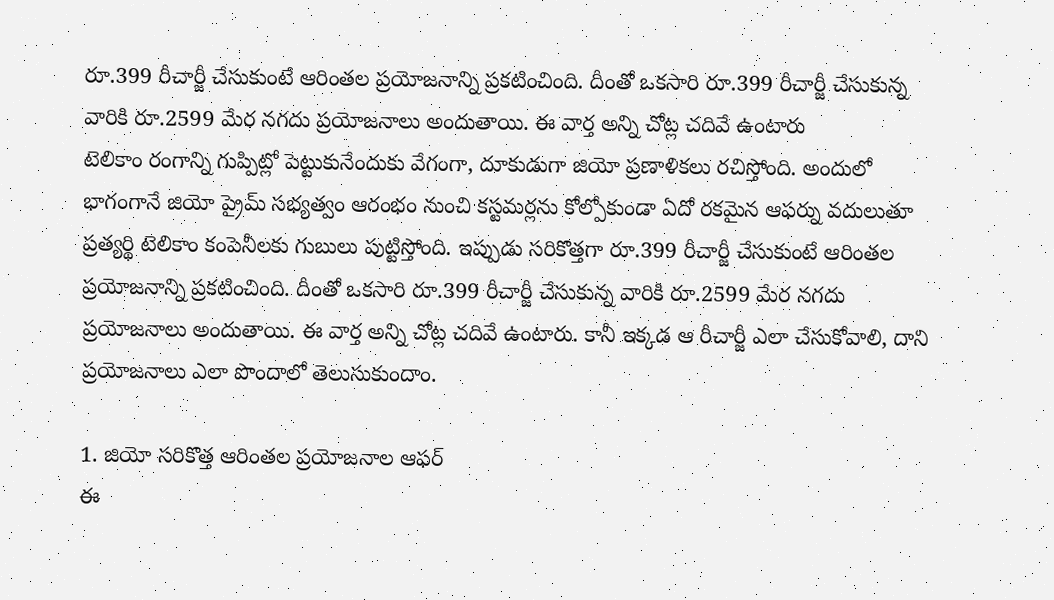రూ.399 రీచార్జీ చేసుకుంటే ఆరింతల ప్రయోజనాన్ని ప్రకటించింది. దీంతో ఒకసారి రూ.399 రీచార్జీ చేసుకున్న వారికి రూ.2599 మేర నగదు ప్రయోజనాలు అందుతాయి. ఈ వార్త అన్ని చోట్ల చదివే ఉంటారు
టెలికాం రంగాన్ని గుప్పిట్లో పెట్టుకునేందుకు వేగంగా, దూకుడుగా జియో ప్రణాళికలు రచిస్తోంది. అందులో భాగంగానే జియో ప్రైమ్ సభ్యత్వం ఆరంభం నుంచి కస్టమర్లను కోల్పోకుండా ఏదో రకమైన ఆఫర్ను వదులుతూ ప్రత్యర్థి టెలికాం కంపెనీలకు గుబులు పుట్టిస్తోంది. ఇప్పుడు సరికొత్తగా రూ.399 రీచార్జీ చేసుకుంటే ఆరింతల ప్రయోజనాన్ని ప్రకటించింది. దీంతో ఒకసారి రూ.399 రీచార్జీ చేసుకున్న వారికి రూ.2599 మేర నగదు ప్రయోజనాలు అందుతాయి. ఈ వార్త అన్ని చోట్ల చదివే ఉంటారు. కానీ ఇక్కడ ఆ రీచార్జీ ఎలా చేసుకోవాలి, దాని ప్రయోజనాలు ఎలా పొందాలో తెలుసుకుందాం.

1. జియో సరికొత్త ఆరింతల ప్రయోజనాల ఆఫర్
ఈ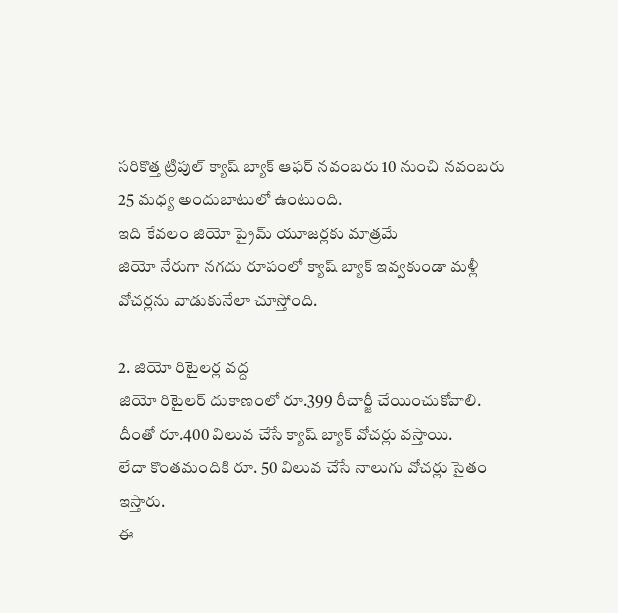సరికొత్త ట్రిపుల్ క్యాష్ బ్యాక్ ఆఫర్ నవంబరు 10 నుంచి నవంబరు 25 మధ్య అందుబాటులో ఉంటుంది.
ఇది కేవలం జియో ప్రైమ్ యూజర్లకు మాత్రమే
జియో నేరుగా నగదు రూపంలో క్యాష్ బ్యాక్ ఇవ్వకుండా మళ్లీ వోచర్లను వాడుకునేలా చూస్తోంది.

2. జియో రిటైలర్ల వద్ద
జియో రిటైలర్ దుకాణంలో రూ.399 రీచార్జీ చేయించుకోవాలి. దీంతో రూ.400 విలువ చేసే క్యాష్ బ్యాక్ వోచర్లు వస్తాయి.
లేదా కొంతమందికి రూ. 50 విలువ చేసే నాలుగు వోచర్లు సైతం ఇస్తారు.
ఈ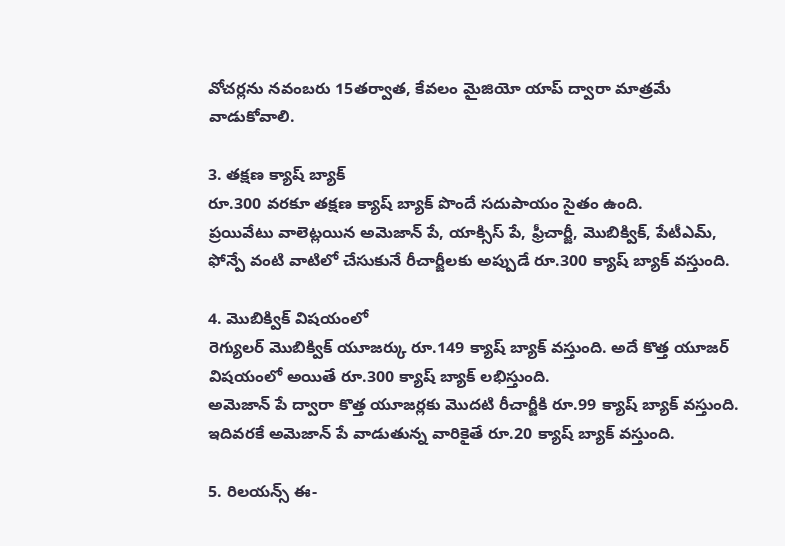వోచర్లను నవంబరు 15తర్వాత, కేవలం మైజియో యాప్ ద్వారా మాత్రమే వాడుకోవాలి.

3. తక్షణ క్యాష్ బ్యాక్
రూ.300 వరకూ తక్షణ క్యాష్ బ్యాక్ పొందే సదుపాయం సైతం ఉంది.
ప్రయివేటు వాలెట్లయిన అమెజాన్ పే, యాక్సిస్ పే, ఫ్రీచార్జీ, మొబిక్విక్, పేటీఎమ్, ఫోన్పే వంటి వాటిలో చేసుకునే రీచార్జీలకు అప్పుడే రూ.300 క్యాష్ బ్యాక్ వస్తుంది.

4. మొబిక్విక్ విషయంలో
రెగ్యులర్ మొబిక్విక్ యూజర్కు రూ.149 క్యాష్ బ్యాక్ వస్తుంది. అదే కొత్త యూజర్ విషయంలో అయితే రూ.300 క్యాష్ బ్యాక్ లభిస్తుంది.
అమెజాన్ పే ద్వారా కొత్త యూజర్లకు మొదటి రీచార్జీకి రూ.99 క్యాష్ బ్యాక్ వస్తుంది.
ఇదివరకే అమెజాన్ పే వాడుతున్న వారికైతే రూ.20 క్యాష్ బ్యాక్ వస్తుంది.

5. రిలయన్స్ ఈ-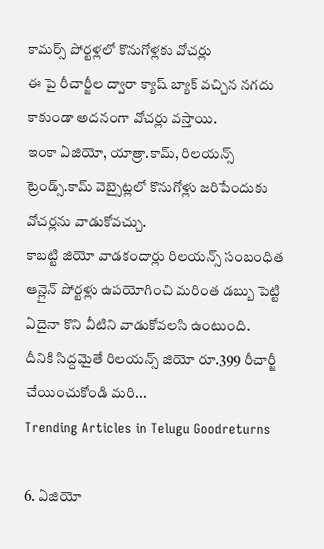కామర్స్ పోర్టళ్లలో కొనుగోళ్లకు వోచర్లు
ఈ పై రీచార్జీల ద్వారా క్యాష్ బ్యాక్ వచ్చిన నగదు కాకుండా అదనంగా వోచర్లు వస్తాయి.
ఇంకా ఏజియో, యాత్రా.కామ్, రిలయన్స్ ట్రెండ్స్.కామ్ వెబ్సైట్లలో కొనుగోళ్లు జరిపేందుకు వోచర్లను వాడుకోవచ్చు.
కాబట్టి జియో వాడకందార్లు రిలయన్స్ సంబంధిత ఆన్లైన్ పోర్టళ్లు ఉపయోగించి మరింత డబ్బు పెట్టి ఏదైనా కొని వీటిని వాడుకోవలసి ఉంటుంది.
దీనికి సిద్దమైతే రిలయన్స్ జియో రూ.399 రీచార్జీ చేయించుకోండి మరి...
Trending Articles in Telugu Goodreturns

6. ఏజియో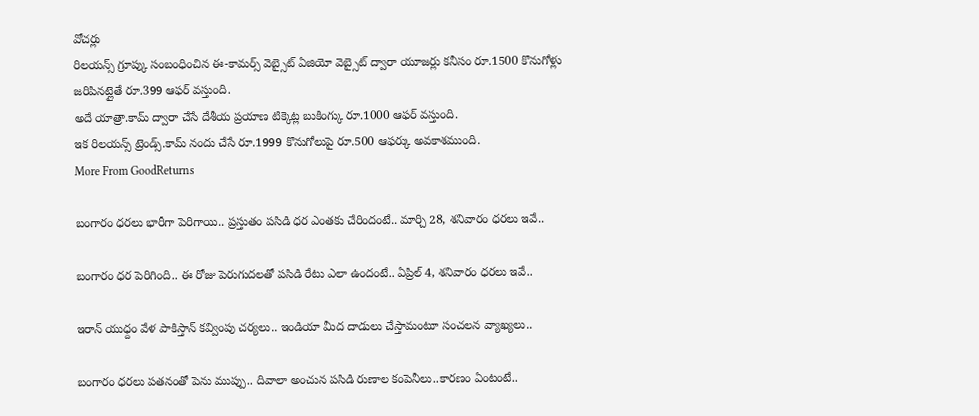వోచర్లు
రిలయన్స్ గ్రూప్కు సంబంధించిన ఈ-కామర్స్ వెబ్సైట్ ఏజియో వెబ్సైట్ ద్వారా యూజర్లు కనీసం రూ.1500 కొనుగోళ్లు జరిపినట్లైతే రూ.399 ఆఫర్ వస్తుంది.
అదే యాత్రా.కామ్ ద్వారా చేసే దేశీయ ప్రయాణ టిక్కెట్ల బుకింగ్కు రూ.1000 ఆఫర్ వస్తుంది.
ఇక రిలయన్స్ ట్రెండ్స్.కామ్ నందు చేసే రూ.1999 కొనుగోలుపై రూ.500 ఆఫర్కు అవకాశముంది.
More From GoodReturns

బంగారం ధరలు భారీగా పెరిగాయి.. ప్రస్తుతం పసిడి ధర ఎంతకు చేరిందంటే.. మార్చి 28, శనివారం ధరలు ఇవే..

బంగారం ధర పెరిగింది.. ఈ రోజు పెరుగుదలతో పసిడి రేటు ఎలా ఉందంటే.. ఏప్రిల్ 4, శనివారం ధరలు ఇవే..

ఇరాన్ యుధ్దం వేళ పాకిస్తాన్ కవ్వింపు చర్యలు.. ఇండియా మీద దాడులు చేస్తామంటూ సంచలన వ్యాఖ్యలు..

బంగారం ధరలు పతనంతో పెను ముప్పు.. దివాలా అంచున పసిడి రుణాల కంపెనీలు..కారణం ఏంటంటే..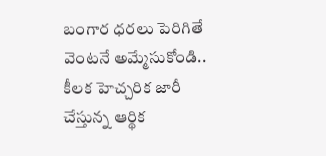బంగార ధరలు పెరిగితే వెంటనే అమ్మేసుకోండి.. కీలక హెచ్చరిక జారీ చేస్తున్న ఆర్థిక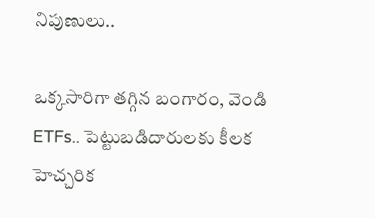నిపుణులు..

ఒక్కసారిగా తగ్గిన బంగారం, వెండి ETFs.. పెట్టుబడిదారులకు కీలక హెచ్చరిక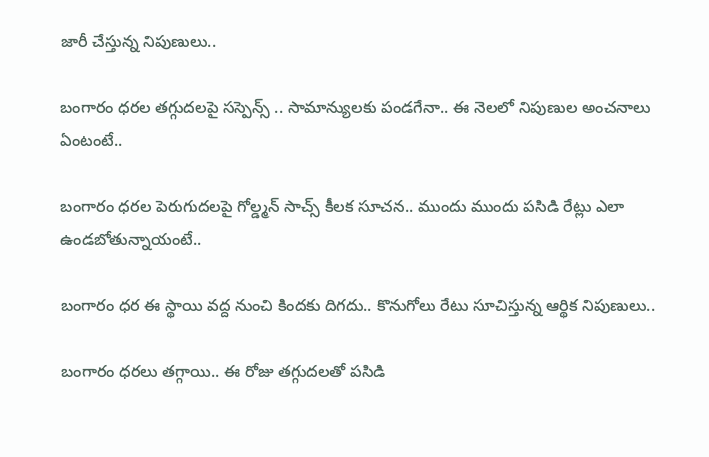జారీ చేస్తున్న నిపుణులు..

బంగారం ధరల తగ్గుదలపై సస్పెన్స్ .. సామాన్యులకు పండగేనా.. ఈ నెలలో నిపుణుల అంచనాలు ఏంటంటే..

బంగారం ధరల పెరుగుదలపై గోల్డ్మన్ సాచ్స్ కీలక సూచన.. ముందు ముందు పసిడి రేట్లు ఎలా ఉండబోతున్నాయంటే..

బంగారం ధర ఈ స్థాయి వద్ద నుంచి కిందకు దిగదు.. కొనుగోలు రేటు సూచిస్తున్న ఆర్థిక నిపుణులు..

బంగారం ధరలు తగ్గాయి.. ఈ రోజు తగ్గుదలతో పసిడి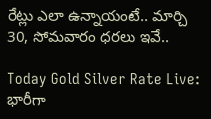రేట్లు ఎలా ఉన్నాయంటే.. మార్చి 30, సోమవారం ధరలు ఇవే..

Today Gold Silver Rate Live: భారీగా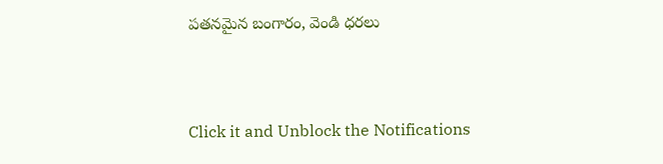పతనమైన బంగారం, వెండి ధరలు



Click it and Unblock the Notifications